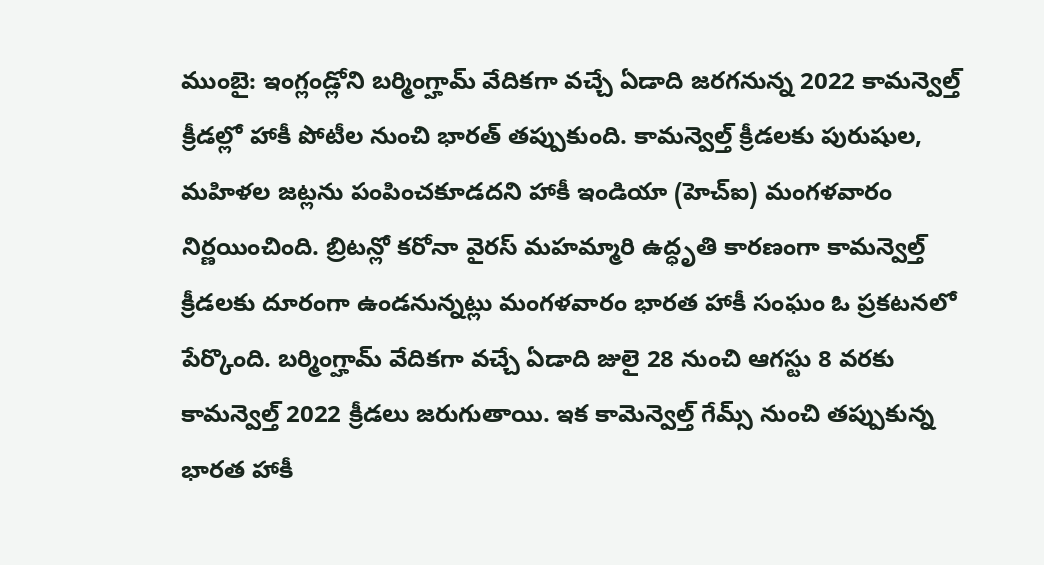ముంబై: ఇంగ్లండ్లోని బర్మింగ్హామ్ వేదికగా వచ్చే ఏడాది జరగనున్న 2022 కామన్వెల్త్ క్రీడల్లో హాకీ పోటీల నుంచి భారత్ తప్పుకుంది. కామన్వెల్త్ క్రీడలకు పురుషుల, మహిళల జట్లను పంపించకూడదని హాకీ ఇండియా (హెచ్ఐ) మంగళవారం నిర్ణయించింది. బ్రిటన్లో కరోనా వైరస్ మహమ్మారి ఉద్ధృతి కారణంగా కామన్వెల్త్ క్రీడలకు దూరంగా ఉండనున్నట్లు మంగళవారం భారత హాకీ సంఘం ఓ ప్రకటనలో పేర్కొంది. బర్మింగ్హామ్ వేదికగా వచ్చే ఏడాది జులై 28 నుంచి ఆగస్టు 8 వరకు కామన్వెల్త్ 2022 క్రీడలు జరుగుతాయి. ఇక కామెన్వెల్త్ గేమ్స్ నుంచి తప్పుకున్న భారత హాకీ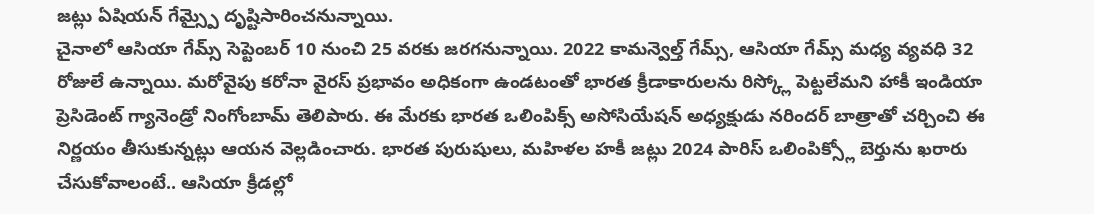జట్లు ఏషియన్ గేమ్స్పై దృష్టిసారించనున్నాయి.
చైనాలో ఆసియా గేమ్స్ సెప్టెంబర్ 10 నుంచి 25 వరకు జరగనున్నాయి. 2022 కామన్వెల్త్ గేమ్స్, ఆసియా గేమ్స్ మధ్య వ్యవధి 32 రోజులే ఉన్నాయి. మరోవైపు కరోనా వైరస్ ప్రభావం అధికంగా ఉండటంతో భారత క్రీడాకారులను రిస్క్లో పెట్టలేమని హాకీ ఇండియా ప్రెసిడెంట్ గ్యానెండ్రో నింగోంబామ్ తెలిపారు. ఈ మేరకు భారత ఒలింపిక్స్ అసోసియేషన్ అధ్యక్షుడు నరిందర్ బాత్రాతో చర్చించి ఈ నిర్ణయం తీసుకున్నట్లు ఆయన వెల్లడించారు. భారత పురుషులు, మహిళల హకీ జట్లు 2024 పారిస్ ఒలింపిక్స్లో బెర్తును ఖరారు చేసుకోవాలంటే.. ఆసియా క్రీడల్లో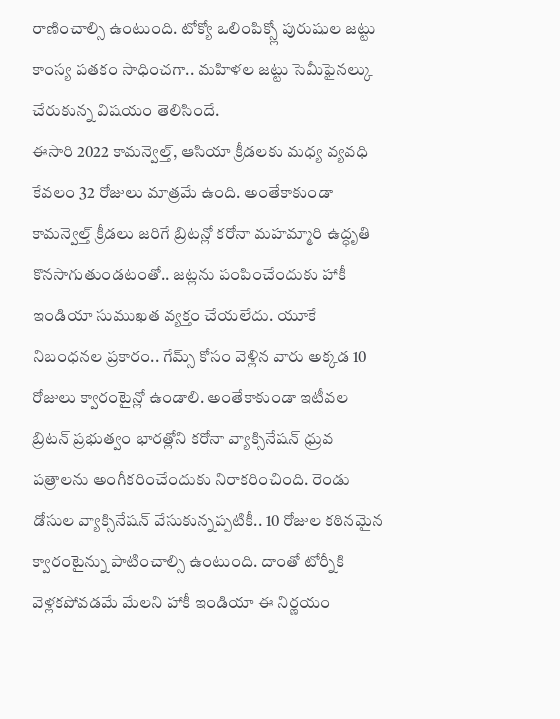రాణించాల్సి ఉంటుంది. టోక్యో ఒలింపిక్స్లో పురుషుల జట్టు కాంస్య పతకం సాధించగా.. మహిళల జట్టు సెమీఫైనల్కు చేరుకున్న విషయం తెలిసిందే.
ఈసారి 2022 కామన్వెల్త్, ఆసియా క్రీడలకు మధ్య వ్యవధి కేవలం 32 రోజులు మాత్రమే ఉంది. అంతేకాకుండా కామన్వెల్త్ క్రీడలు జరిగే బ్రిటన్లో కరోనా మహమ్మారి ఉద్ధృతి కొనసాగుతుండటంతో.. జట్లను పంపించేందుకు హాకీ ఇండియా సుముఖత వ్యక్తం చేయలేదు. యూకే నిబంధనల ప్రకారం.. గేమ్స్ కోసం వెళ్లిన వారు అక్కడ 10 రోజులు క్వారంటైన్లో ఉండాలి. అంతేకాకుండా ఇటీవల బ్రిటన్ ప్రభుత్వం భారత్లోని కరోనా వ్యాక్సినేషన్ ధ్రువ పత్రాలను అంగీకరించేందుకు నిరాకరించింది. రెండు డోసుల వ్యాక్సినేషన్ వేసుకున్నప్పటికీ.. 10 రోజుల కఠినమైన క్వారంటైన్ను పాటించాల్సి ఉంటుంది. దాంతో టోర్నీకి వెళ్లకపోవడమే మేలని హాకీ ఇండియా ఈ నిర్ణయం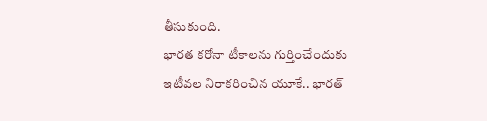తీసుకుంది.
భారత కరోనా టీకాలను గుర్తించేందుకు ఇటీవల నిరాకరించిన యూకే.. భారత్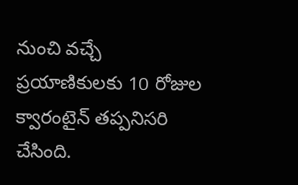నుంచి వచ్చే ప్రయాణికులకు 10 రోజుల క్వారంటైన్ తప్పనిసరి చేసింది.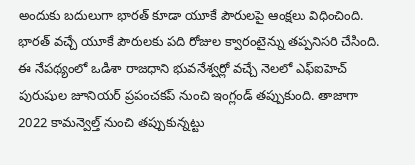అందుకు బదులుగా భారత్ కూడా యూకే పౌరులపై ఆంక్షలు విధించింది. భారత్ వచ్చే యూకే పౌరులకు పది రోజుల క్వారంటైన్ను తప్పనిసరి చేసింది. ఈ నేపథ్యంలో ఒడిశా రాజధాని భువనేశ్వర్లో వచ్చే నెలలో ఎఫ్ఐహెచ్ పురుషుల జూనియర్ ప్రపంచకప్ నుంచి ఇంగ్లండ్ తప్పుకుంది. తాజాగా 2022 కామన్వెల్త్ నుంచి తప్పుకున్నట్టు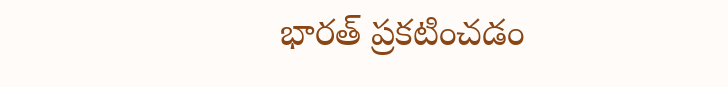భారత్ ప్రకటించడం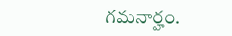గమనార్హం.